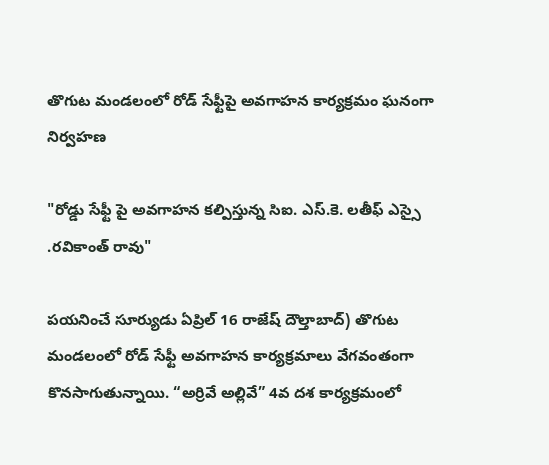తొగుట మండలంలో రోడ్ సేఫ్టీపై అవగాహన కార్యక్రమం ఘనంగా నిర్వహణ

"రోడ్డు సేఫ్టీ పై అవగాహన కల్పిస్తున్న సిఐ. ఎస్.కె. లతీఫ్ ఎస్సై .రవికాంత్ రావు"

పయనించే సూర్యుడు ఏప్రిల్ 16 రాజేష్ దౌల్తాబాద్) తొగుట మండలంలో రోడ్ సేఫ్టీ అవగాహన కార్యక్రమాలు వేగవంతంగా కొనసాగుతున్నాయి. “అర్రివే అల్లివే” 4వ దశ కార్యక్రమంలో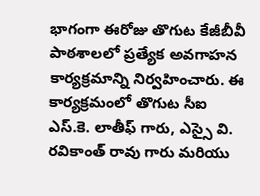భాగంగా ఈరోజు తొగుట కేజీబీవీ పాఠశాలలో ప్రత్యేక అవగాహన కార్యక్రమాన్ని నిర్వహించారు. ఈ కార్యక్రమంలో తొగుట సీఐ ఎస్.కె. లాతీఫ్ గారు, ఎస్సై వి. రవికాంత్ రావు గారు మరియు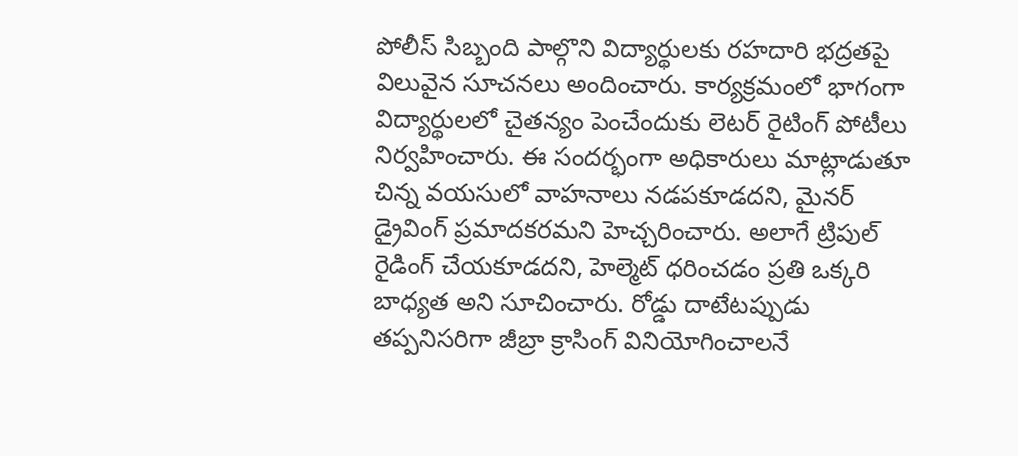పోలీస్ సిబ్బంది పాల్గొని విద్యార్థులకు రహదారి భద్రతపై విలువైన సూచనలు అందించారు. కార్యక్రమంలో భాగంగా విద్యార్థులలో చైతన్యం పెంచేందుకు లెటర్ రైటింగ్ పోటీలు నిర్వహించారు. ఈ సందర్భంగా అధికారులు మాట్లాడుతూ చిన్న వయసులో వాహనాలు నడపకూడదని, మైనర్ డ్రైవింగ్ ప్రమాదకరమని హెచ్చరించారు. అలాగే ట్రిపుల్ రైడింగ్ చేయకూడదని, హెల్మెట్ ధరించడం ప్రతి ఒక్కరి బాధ్యత అని సూచించారు. రోడ్డు దాటేటప్పుడు తప్పనిసరిగా జీబ్రా క్రాసింగ్ వినియోగించాలనే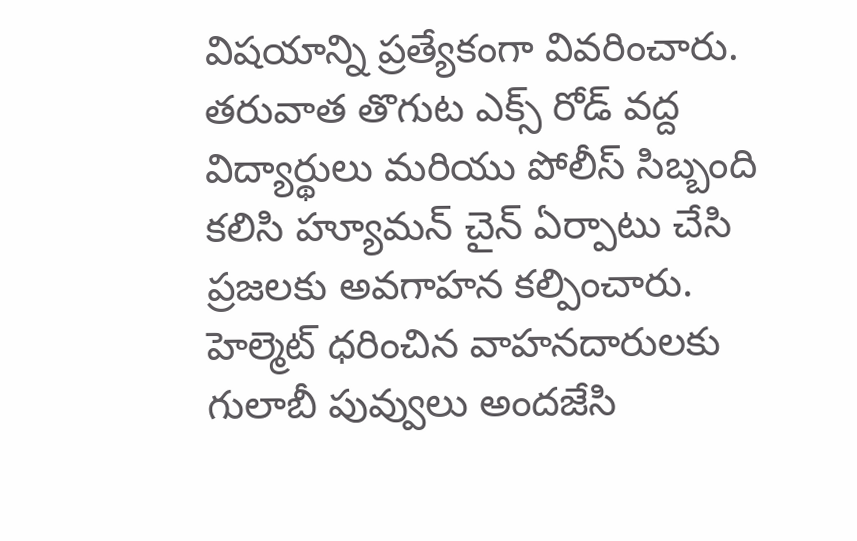విషయాన్ని ప్రత్యేకంగా వివరించారు. తరువాత తొగుట ఎక్స్ రోడ్ వద్ద విద్యార్థులు మరియు పోలీస్ సిబ్బంది కలిసి హ్యూమన్ చైన్ ఏర్పాటు చేసి ప్రజలకు అవగాహన కల్పించారు. హెల్మెట్ ధరించిన వాహనదారులకు గులాబీ పువ్వులు అందజేసి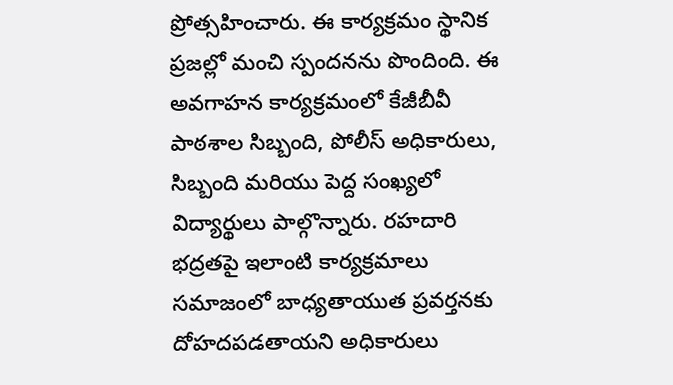ప్రోత్సహించారు. ఈ కార్యక్రమం స్థానిక ప్రజల్లో మంచి స్పందనను పొందింది. ఈ అవగాహన కార్యక్రమంలో కేజీబీవీ పాఠశాల సిబ్బంది, పోలీస్ అధికారులు, సిబ్బంది మరియు పెద్ద సంఖ్యలో విద్యార్థులు పాల్గొన్నారు. రహదారి భద్రతపై ఇలాంటి కార్యక్రమాలు సమాజంలో బాధ్యతాయుత ప్రవర్తనకు దోహదపడతాయని అధికారులు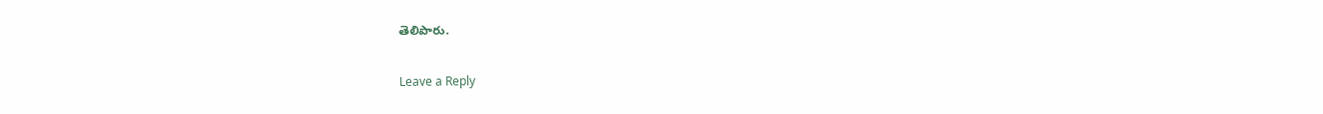తెలిపారు.

Leave a Reply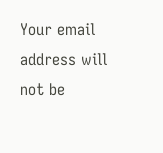Your email address will not be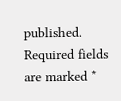published. Required fields are marked *